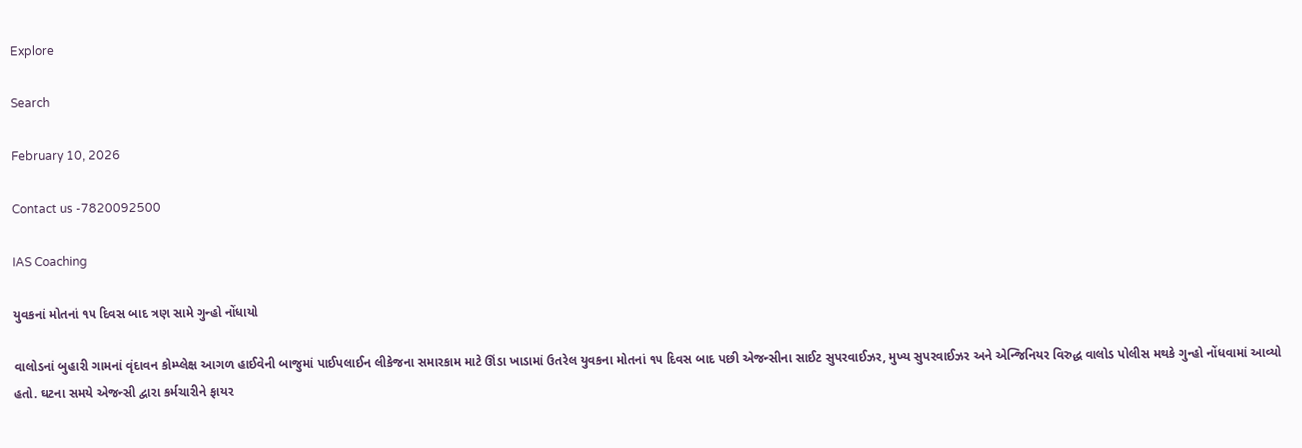Explore

Search

February 10, 2026

Contact us -7820092500

IAS Coaching

યુવકનાં મોતનાં ૧૫ દિવસ બાદ ત્રણ સામે ગુન્હો નોંધાયો

વાલોડનાં બુહારી ગામનાં વૃંદાવન કોમ્પ્લેક્ષ આગળ હાઈવેની બાજુમાં પાઈપલાઈન લીકેજના સમારકામ માટે ઊંડા ખાડામાં ઉતરેલ યુવકના મોતનાં ૧૫ દિવસ બાદ પછી એજન્સીના સાઈટ સુપરવાઈઝર, મુખ્ય સુપરવાઈઝર અને એન્જિનિયર વિરુદ્ધ વાલોડ પોલીસ મથકે ગુન્હો નોંધવામાં આવ્યો હતો. ઘટના સમયે એજન્સી દ્વારા કર્મચારીને ફાયર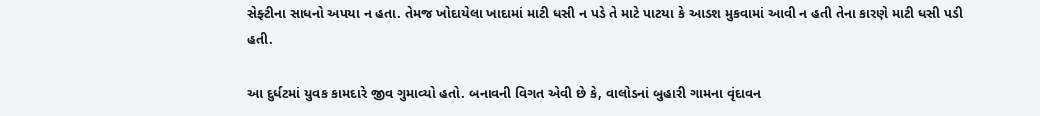સેફ્ટીના સાધનો અપયા ન હતા. તેમજ ખોદાયેલા ખાદામાં માટી ધસી ન પડે તે માટે પાટયા કે આડશ મુકવામાં આવી ન હતી તેના કારણે માટી ધસી પડી હતી.

આ દુર્ધટમાં યુવક કામદારે જીવ ગુમાવ્યો હતો. બનાવની વિગત એવી છે કે, વાલોડનાં બુહારી ગામના વૃંદાવન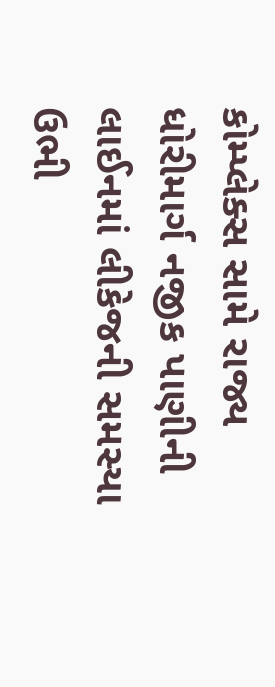કોમ્પ્લેક્સ સામે રાજ્ય ધોરીમાર્ગ નજીક પાણીની લાઈનમાં લીકેજની સમસ્યા ઉભી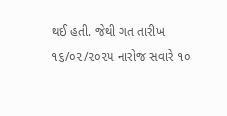થઈ હતી. જેથી ગત તારીખ ૧૬/૦૨/૨૦૨૫ નારોજ સવારે ૧૦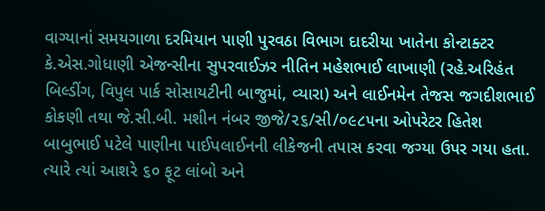વાગ્યાનાં સમયગાળા દરમિયાન પાણી પુરવઠા વિભાગ દાદરીયા ખાતેના કોન્ટાક્ટર કે.એસ.ગોધાણી એજન્સીના સુપરવાઈઝર નીતિન મહેશભાઈ લાખાણી (રહે.અરિહંત બિલ્ડીંગ, વિપુલ પાર્ક સોસાયટીની બાજુમાં, વ્યારા) અને લાઈનમેન તેજસ જગદીશભાઈ કોકણી તથા જે.સી.બી. મશીન નંબર જીજે/૨૬/સી/૦૯૮૫ના ઓપરેટર હિતેશ બાબુભાઈ પટેલે પાણીના પાઈપલાઈનની લીકેજની તપાસ કરવા જગ્યા ઉપર ગયા હતા. ત્યારે ત્યાં આશરે ૬૦ ફૂટ લાંબો અને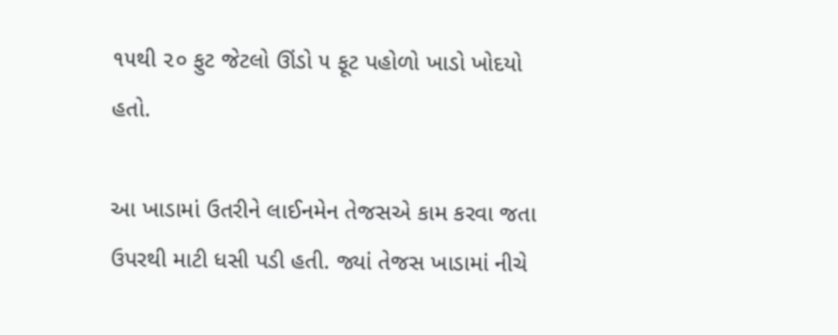૧૫થી ૨૦ ફુટ જેટલો ઊંડો ૫ ફૂટ પહોળો ખાડો ખોદયો હતો.

આ ખાડામાં ઉતરીને લાઈનમેન તેજસએ કામ કરવા જતા ઉપરથી માટી ધસી પડી હતી. જ્યાં તેજસ ખાડામાં નીચે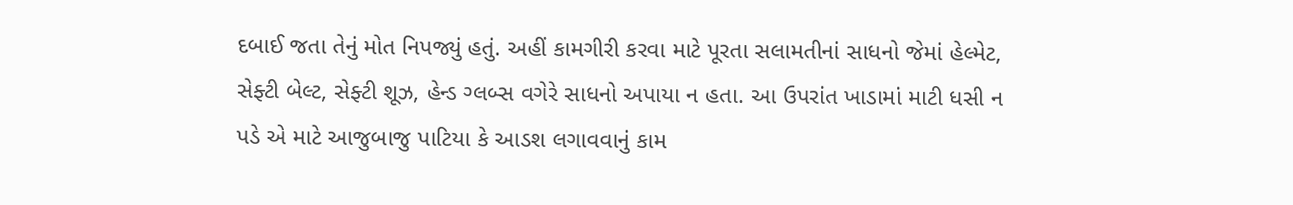દબાઈ જતા તેનું મોત નિપજ્યું હતું. અહીં કામગીરી કરવા માટે પૂરતા સલામતીનાં સાધનો જેમાં હેલ્મેટ, સેફ્ટી બેલ્ટ, સેફ્ટી શૂઝ, હેન્ડ ગ્લબ્સ વગેરે સાધનો અપાયા ન હતા. આ ઉપરાંત ખાડામાં માટી ધસી ન પડે એ માટે આજુબાજુ પાટિયા કે આડશ લગાવવાનું કામ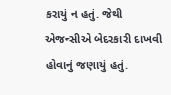કરાયું ન હતું. જેથી એજન્સીએ બેદરકારી દાખવી હોવાનું જણાયું હતું.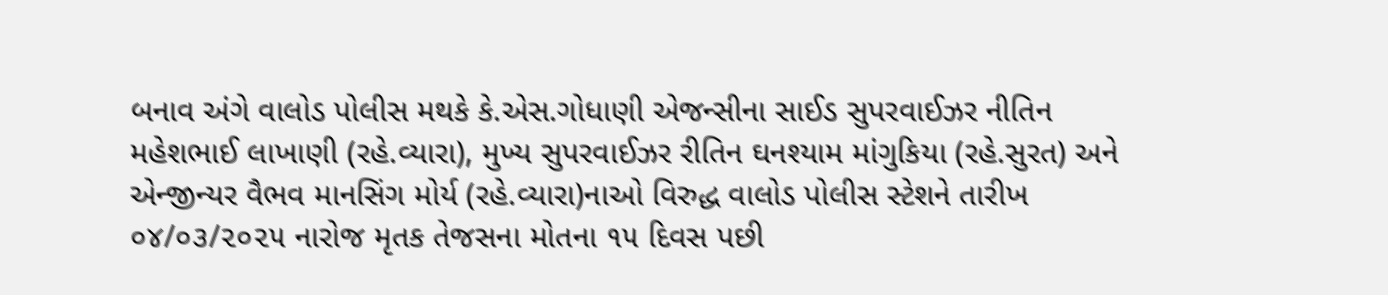બનાવ અંગે વાલોડ પોલીસ મથકે કે.એસ.ગોધાણી એજન્સીના સાઈડ સુપરવાઈઝર નીતિન મહેશભાઈ લાખાણી (રહે.વ્યારા), મુખ્ય સુપરવાઈઝર રીતિન ઘનશ્યામ માંગુકિયા (રહે.સુરત) અને એન્જીન્યર વૈભવ માનસિંગ મોર્ય (રહે.વ્યારા)નાઓ વિરુદ્ધ વાલોડ પોલીસ સ્ટેશને તારીખ ૦૪/૦૩/૨૦૨૫ નારોજ મૃતક તેજસના મોતના ૧૫ દિવસ પછી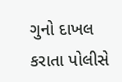ગુનો દાખલ કરાતા પોલીસે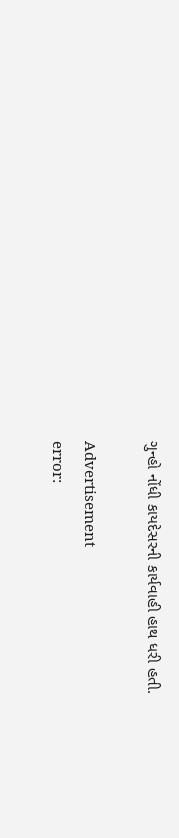ગુન્હો નોંધી કાયદેસરની કાર્યવાહી હાથ ધરી હતી.

Advertisement
error: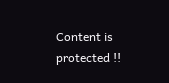Content is protected !!